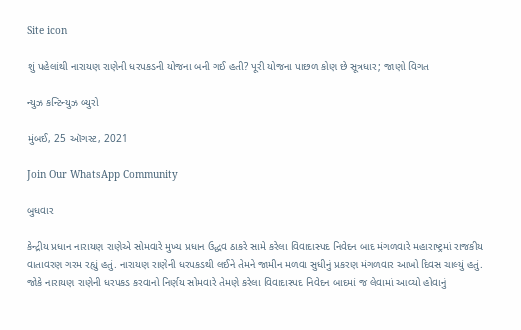Site icon

શું પહેલાંથી નારાયણ રાણેની ધરપકડની યોજના બની ગઈ હતી? પૂરી યોજના પાછળ કોણ છે સૂત્રધાર; જાણો વિગત

ન્યુઝ કન્ટિન્યુઝ બ્યુરો

મુંબઈ, 25 ઑગસ્ટ, 2021

Join Our WhatsApp Community

બુધવાર

કેન્દ્રીય પ્રધાન નારાયણ રાણેએ સોમવારે મુખ્ય પ્રધાન ઉદ્ધવ ઠાકરે સામે કરેલા વિવાદાસ્પદ નિવેદન બાદ મંગળવારે મહારાષ્ટ્રમાં રાજકીય વાતાવરણ ગરમ રહ્યું હતું. નારાયણ રાણેની ધરપકડથી લઈને તેમને જામીન મળવા સુધીનું પ્રકરણ મંગળવાર આખો દિવસ ચાલ્યું હતું. જોકે નારાયણ રાણેની ધરપકડ કરવાનો નિર્ણય સોમવારે તેમણે કરેલા વિવાદાસ્પદ નિવેદન બાદમાં જ લેવામાં આવ્યો હોવાનું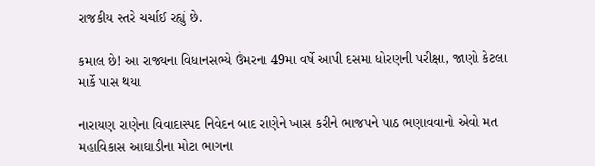રાજકીય સ્તરે ચર્ચાઈ રહ્યું છે.

કમાલ છે! આ રાજ્યના વિધાનસભ્યે ઉંમરના 49મા વર્ષે આપી દસમા ધોરણની પરીક્ષા, જાણો કેટલા માર્કે પાસ થયા

નારાયણ રાણેના વિવાદાસ્પદ નિવેદન બાદ રાણેને ખાસ કરીને ભાજપને પાઠ ભણાવવાનો એવો મત મહાવિકાસ આઘાડીના મોટા ભાગના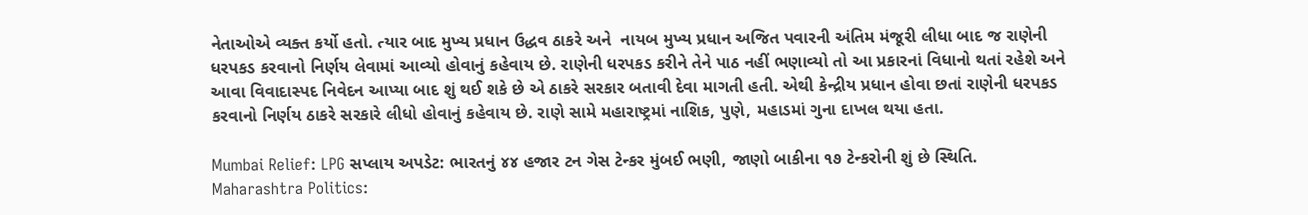નેતાઓએ વ્યક્ત કર્યો હતો. ત્યાર બાદ મુખ્ય પ્રધાન ઉદ્ધવ ઠાકરે અને  નાયબ મુખ્ય પ્રધાન અજિત પવારની અંતિમ મંજૂરી લીધા બાદ જ રાણેની ધરપકડ કરવાનો નિર્ણય લેવામાં આવ્યો હોવાનું કહેવાય છે. રાણેની ધરપકડ કરીને તેને પાઠ નહીં ભણાવ્યો તો આ પ્રકારનાં વિધાનો થતાં રહેશે અને આવા વિવાદાસ્પદ નિવેદન આપ્યા બાદ શું થઈ શકે છે એ ઠાકરે સરકાર બતાવી દેવા માગતી હતી. એથી કેન્દ્રીય પ્રધાન હોવા છતાં રાણેની ધરપકડ કરવાનો નિર્ણય ઠાકરે સરકારે લીધો હોવાનું કહેવાય છે. રાણે સામે મહારાષ્ટ્રમાં નાશિક, પુણે, મહાડમાં ગુના દાખલ થયા હતા.

Mumbai Relief: LPG સપ્લાય અપડેટ: ભારતનું ૪૪ હજાર ટન ગેસ ટેન્કર મુંબઈ ભણી, જાણો બાકીના ૧૭ ટેન્કરોની શું છે સ્થિતિ.
Maharashtra Politics: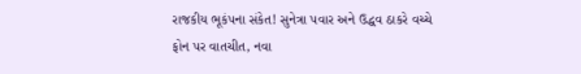રાજકીય ભૂકંપના સંકેત! સુનેત્રા પવાર અને ઉદ્ધવ ઠાકરે વચ્ચે ફોન પર વાતચીત, નવા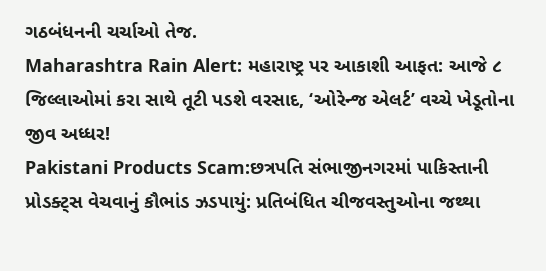ગઠબંધનની ચર્ચાઓ તેજ.
Maharashtra Rain Alert: મહારાષ્ટ્ર પર આકાશી આફત: આજે ૮ જિલ્લાઓમાં કરા સાથે તૂટી પડશે વરસાદ, ‘ઓરેન્જ એલર્ટ’ વચ્ચે ખેડૂતોના જીવ અધ્ધર!
Pakistani Products Scam:છત્રપતિ સંભાજીનગરમાં પાકિસ્તાની પ્રોડક્ટ્સ વેચવાનું કૌભાંડ ઝડપાયું: પ્રતિબંધિત ચીજવસ્તુઓના જથ્થા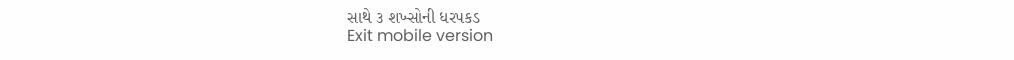સાથે ૩ શખ્સોની ધરપકડ
Exit mobile version